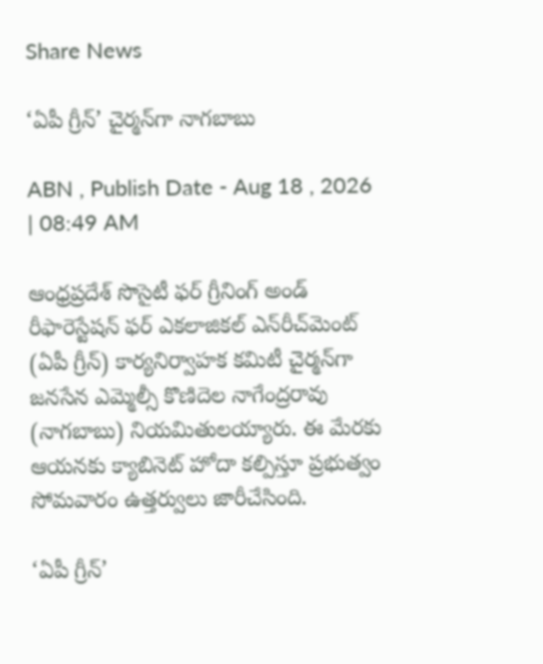Share News

‘ఏపీ గ్రీన్‌’ చైర్మన్‌గా నాగబాబు

ABN , Publish Date - Aug 18 , 2026 | 08:49 AM

ఆంధ్రప్రదేశ్‌ సొసైటీ ఫర్‌ గ్రీనింగ్‌ అండ్‌ రీఫారెస్టేషన్‌ ఫర్‌ ఎకలాజికల్‌ ఎన్‌రీచ్‌మెంట్‌ (ఏపీ గ్రీన్‌) కార్యనిర్వాహక కమిటీ చైర్మన్‌గా జనసేన ఎమ్మెల్సీ కొణిదెల నాగేంద్రరావు (నాగబాబు) నియమితులయ్యారు. ఈ మేరకు ఆయనకు క్యాబినెట్‌ హోదా కల్పిస్తూ ప్రభుత్వం సోమవారం ఉత్తర్వులు జారీచేసింది.

‘ఏపీ గ్రీన్‌’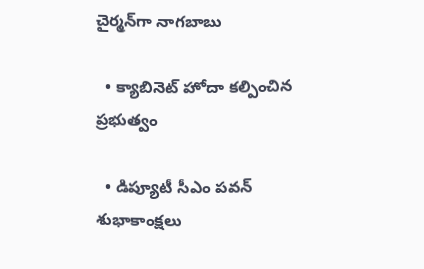చైర్మన్‌గా నాగబాబు

  • క్యాబినెట్‌ హోదా కల్పించిన ప్రభుత్వం

  • డిప్యూటీ సీఎం పవన్‌ శుభాకాంక్షలు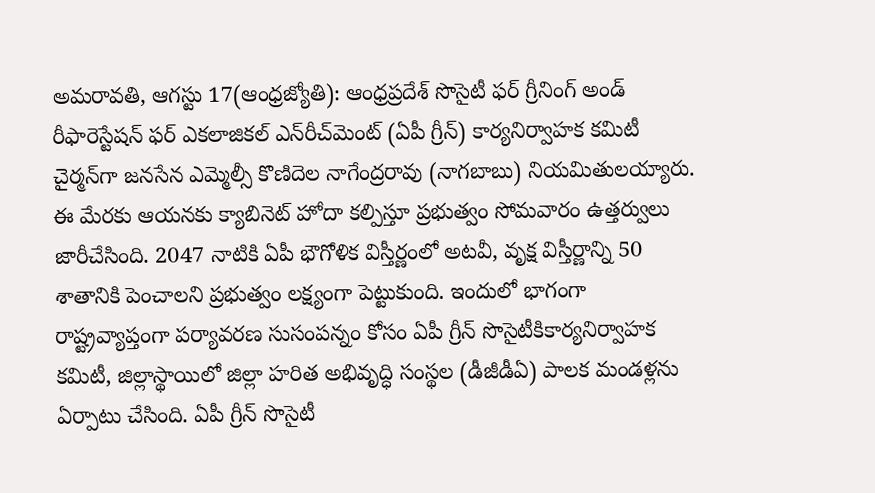అమరావతి, ఆగస్టు 17(ఆంధ్రజ్యోతి): ఆంధ్రప్రదేశ్‌ సొసైటీ ఫర్‌ గ్రీనింగ్‌ అండ్‌ రీఫారెస్టేషన్‌ ఫర్‌ ఎకలాజికల్‌ ఎన్‌రీచ్‌మెంట్‌ (ఏపీ గ్రీన్‌) కార్యనిర్వాహక కమిటీ చైర్మన్‌గా జనసేన ఎమ్మెల్సీ కొణిదెల నాగేంద్రరావు (నాగబాబు) నియమితులయ్యారు. ఈ మేరకు ఆయనకు క్యాబినెట్‌ హోదా కల్పిస్తూ ప్రభుత్వం సోమవారం ఉత్తర్వులు జారీచేసింది. 2047 నాటికి ఏపీ భౌగోళిక విస్తీర్ణంలో అటవీ, వృక్ష విస్తీర్ణాన్ని 50 శాతానికి పెంచాలని ప్రభుత్వం లక్ష్యంగా పెట్టుకుంది. ఇందులో భాగంగా రాష్ట్రవ్యాప్తంగా పర్యావరణ సుసంపన్నం కోసం ఏపీ గ్రీన్‌ సొసైటీకికార్యనిర్వాహక కమిటీ, జిల్లాస్థాయిలో జిల్లా హరిత అభివృద్ధి సంస్థల (డీజీడీఏ) పాలక మండళ్లను ఏర్పాటు చేసింది. ఏపీ గ్రీన్‌ సొసైటీ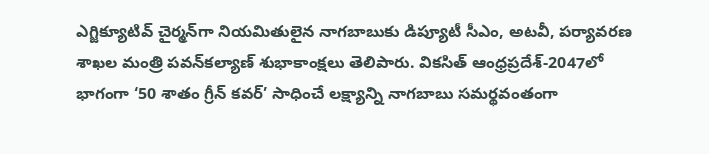ఎగ్జిక్యూటివ్‌ చైర్మన్‌గా నియమితులైన నాగబాబుకు డిప్యూటీ సీఎం, అటవీ, పర్యావరణ శాఖల మంత్రి పవన్‌కల్యాణ్‌ శుభాకాంక్షలు తెలిపారు. వికసిత్‌ ఆంధ్రప్రదేశ్‌-2047లో భాగంగా ‘50 శాతం గ్రీన్‌ కవర్‌’ సాధించే లక్ష్యాన్ని నాగబాబు సమర్థవంతంగా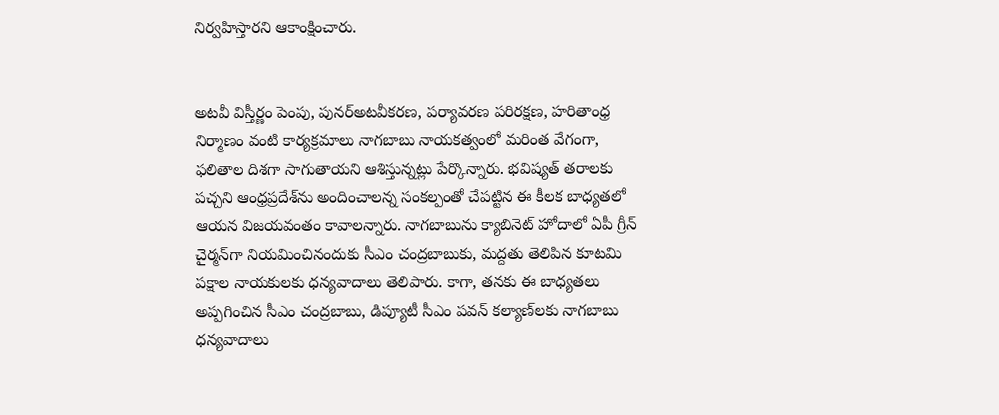నిర్వహిస్తారని ఆకాంక్షించారు.


అటవీ విస్తీర్ణం పెంపు, పునర్‌అటవీకరణ, పర్యావరణ పరిరక్షణ, హరితాంధ్ర నిర్మాణం వంటి కార్యక్రమాలు నాగబాబు నాయకత్వంలో మరింత వేగంగా, ఫలితాల దిశగా సాగుతాయని ఆశిస్తున్నట్లు పేర్కొన్నారు. భవిష్యత్‌ తరాలకు పచ్చని ఆంధ్రప్రదేశ్‌ను అందించాలన్న సంకల్పంతో చేపట్టిన ఈ కీలక బాధ్యతలో ఆయన విజయవంతం కావాలన్నారు. నాగబాబును క్యాబినెట్‌ హోదాలో ఏపీ గ్రీన్‌ చైర్మన్‌గా నియమించినందుకు సీఎం చంద్రబాబుకు, మద్దతు తెలిపిన కూటమి పక్షాల నాయకులకు ధన్యవాదాలు తెలిపారు. కాగా, తనకు ఈ బాధ్యతలు అప్పగించిన సీఎం చంద్రబాబు, డిప్యూటీ సీఎం పవన్‌ కల్యాణ్‌లకు నాగబాబు ధన్యవాదాలు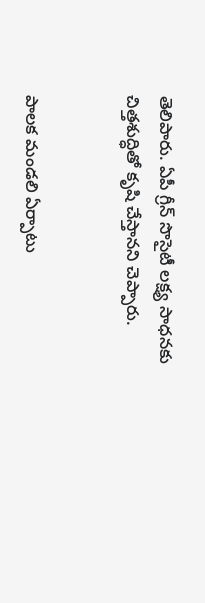తెలిపారు. ఏపీ గ్రీన్‌ సొసైటీ లక్ష్య సాధనకు చిత్తశుద్ధితో కృషి చేస్తానని చెప్పారు.


పాలక మండలి ఏర్పాటు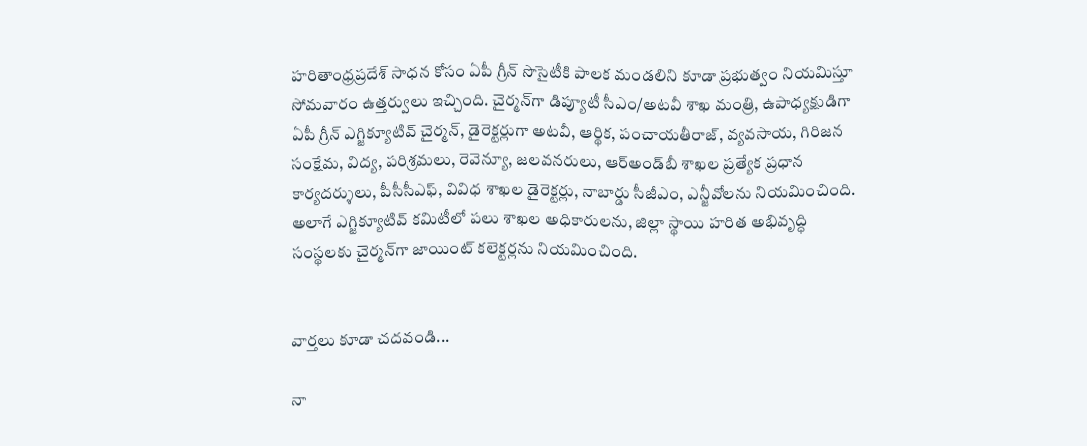హరితాంధ్రప్రదేశ్‌ సాధన కోసం ఏపీ గ్రీన్‌ సొసైటీకి పాలక మండలిని కూడా ప్రభుత్వం నియమిస్తూ సోమవారం ఉత్తర్వులు ఇచ్చింది. చైర్మన్‌గా డిప్యూటీ సీఎం/అటవీ శాఖ మంత్రి, ఉపాధ్యక్షుడిగా ఏపీ గ్రీన్‌ ఎగ్జిక్యూటివ్‌ చైర్మన్‌, డైరెక్టర్లుగా అటవీ, ఆర్థిక, పంచాయతీరాజ్‌, వ్యవసాయ, గిరిజన సంక్షేమ, విద్య, పరిశ్రమలు, రెవెన్యూ, జలవనరులు, ఆర్‌అండ్‌బీ శాఖల ప్రత్యేక ప్రధాన కార్యదర్శులు, పీసీసీఎఫ్‌, వివిధ శాఖల డైరెక్టర్లు, నాబార్డు సీజీఎం, ఎన్జీవోలను నియమించింది. అలాగే ఎగ్జిక్యూటివ్‌ కమిటీలో పలు శాఖల అధికారులను, జిల్లా స్థాయి హరిత అభివృద్ధి సంస్థలకు చైర్మన్‌గా జాయింట్‌ కలెక్టర్లను నియమించింది.


వార్తలు కూడా చదవండి...

నా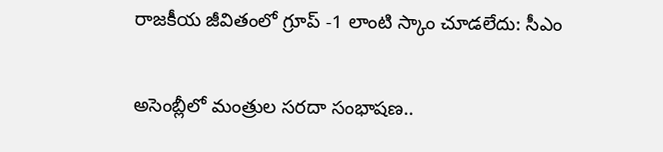రాజకీయ జీవితంలో గ్రూప్ -1 లాంటి స్కాం చూడలేదు: సీఎం

అసెంబ్లీలో మంత్రుల సరదా సంభాషణ..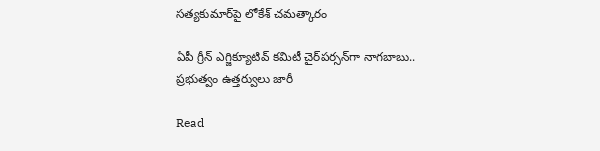సత్యకుమార్‌పై లోకేశ్ చమత్కారం

ఏపీ గ్రీన్ ఎగ్జిక్యూటివ్ కమిటీ చైర్‌పర్సన్‌గా నాగబాబు.. ప్రభుత్వం ఉత్తర్వులు జారీ

Read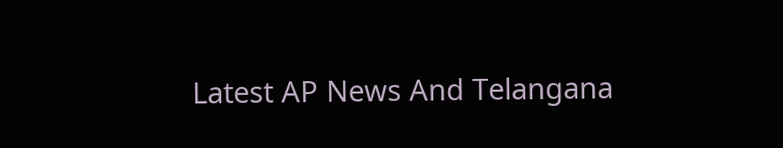Latest AP News And Telangana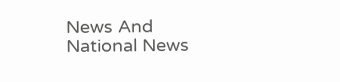News And National News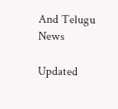And Telugu News

Updated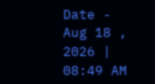Date - Aug 18 , 2026 | 08:49 AM